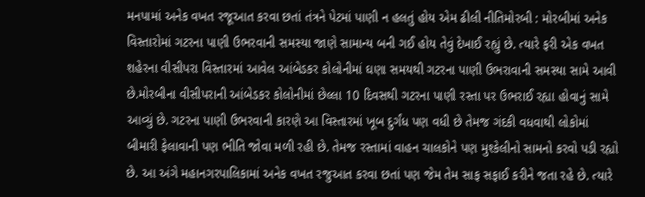મનપામાં અનેક વખત રજૂઆત કરવા છતાં તંત્રને પેટમાં પાણી ન હલતું હોય એમ ઢીલી નીતિમોરબી : મોરબીમાં અનેક વિસ્તારોમાં ગટરના પાણી ઉભરવાની સમસ્યા જાણે સામાન્ય બની ગઈ હોય તેવું દેખાઈ રહ્યું છે. ત્યારે ફરી એક વખત શહેરના વીસીપરા વિસ્તારમાં આવેલ આંબેડકર કોલોનીમાં ઘણા સમયથી ગટરના પાણી ઉભરાવાની સમસ્યા સામે આવી છે.મોરબીના વીસીપરાની આંબેડકર કોલોનીમાં છેલ્લા 10 દિવસથી ગટરના પાણી રસ્તા પર ઉભરાઈ રહ્યા હોવાનું સામે આવ્યું છે. ગટરના પાણી ઉભરવાની કારણે આ વિસ્તારમાં ખૂબ દુર્ગંધ પણ વધી છે તેમજ ગંદકી વધવાથી લોકોમાં બીમારી ફેલાવાની પણ ભીતિ જોવા મળી રહી છે. તેમજ રસ્તામાં વાહન ચાલકોને પણ મુશ્કેલીનો સામનો કરવો પડી રહ્યો છે. આ અંગે મહાનગરપાલિકામાં અનેક વખત રજુઆત કરવા છતાં પણ જેમ તેમ સાફ સફાઈ કરીને જતા રહે છે. ત્યારે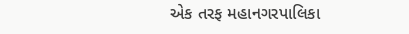એક તરફ મહાનગરપાલિકા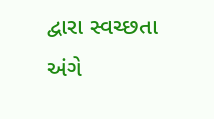દ્વારા સ્વચ્છતા અંગે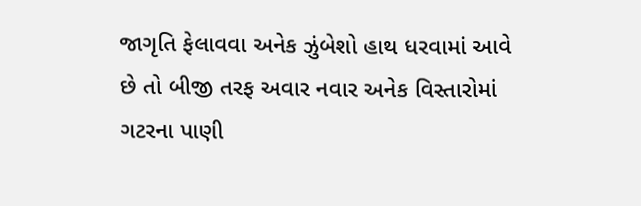જાગૃતિ ફેલાવવા અનેક ઝુંબેશો હાથ ધરવામાં આવે છે તો બીજી તરફ અવાર નવાર અનેક વિસ્તારોમાં ગટરના પાણી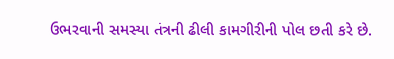ઉભરવાની સમસ્યા તંત્રની ઢીલી કામગીરીની પોલ છતી કરે છે.